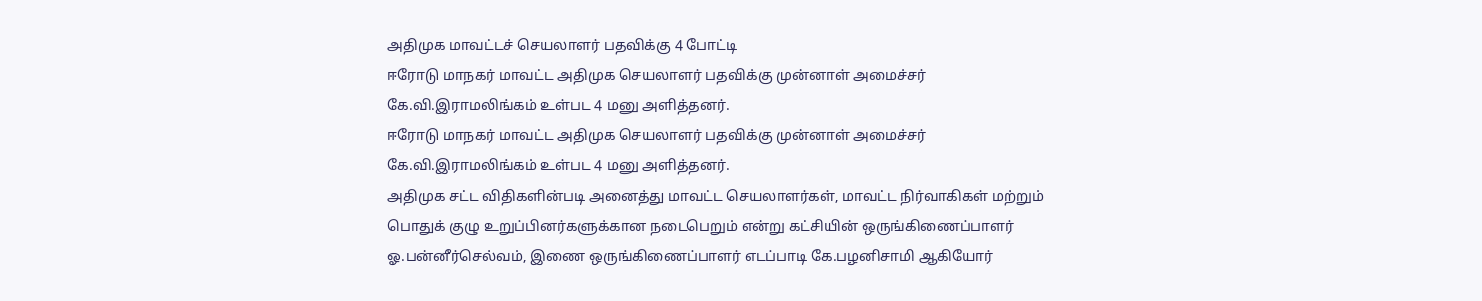அதிமுக மாவட்டச் செயலாளர் பதவிக்கு 4 போட்டி
ஈரோடு மாநகர் மாவட்ட அதிமுக செயலாளர் பதவிக்கு முன்னாள் அமைச்சர் கே.வி.இராமலிங்கம் உள்பட 4 மனு அளித்தனர்.
ஈரோடு மாநகர் மாவட்ட அதிமுக செயலாளர் பதவிக்கு முன்னாள் அமைச்சர் கே.வி.இராமலிங்கம் உள்பட 4 மனு அளித்தனர்.
அதிமுக சட்ட விதிகளின்படி அனைத்து மாவட்ட செயலாளர்கள், மாவட்ட நிர்வாகிகள் மற்றும் பொதுக் குழு உறுப்பினர்களுக்கான நடைபெறும் என்று கட்சியின் ஒருங்கிணைப்பாளர் ஓ.பன்னீர்செல்வம், இணை ஒருங்கிணைப்பாளர் எடப்பாடி கே.பழனிசாமி ஆகியோர்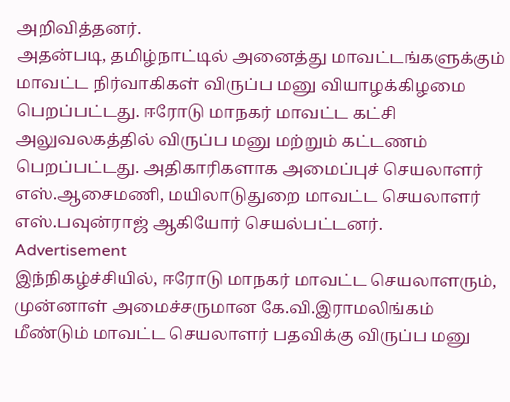அறிவித்தனர்.
அதன்படி, தமிழ்நாட்டில் அனைத்து மாவட்டங்களுக்கும் மாவட்ட நிர்வாகிகள் விருப்ப மனு வியாழக்கிழமை பெறப்பட்டது. ஈரோடு மாநகர் மாவட்ட கட்சி அலுவலகத்தில் விருப்ப மனு மற்றும் கட்டணம் பெறப்பட்டது. அதிகாரிகளாக அமைப்புச் செயலாளர் எஸ்.ஆசைமணி, மயிலாடுதுறை மாவட்ட செயலாளர் எஸ்.பவுன்ராஜ் ஆகியோர் செயல்பட்டனர்.
Advertisement
இந்நிகழ்ச்சியில், ஈரோடு மாநகர் மாவட்ட செயலாளரும், முன்னாள் அமைச்சருமான கே.வி.இராமலிங்கம் மீண்டும் மாவட்ட செயலாளர் பதவிக்கு விருப்ப மனு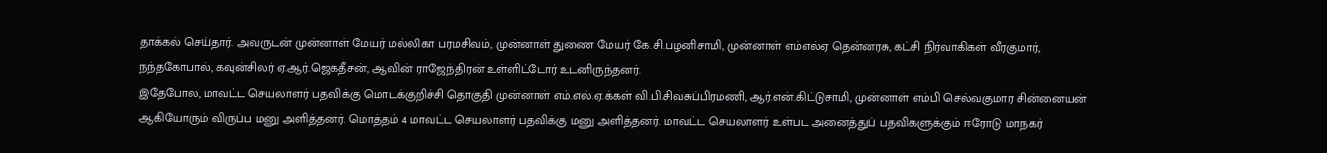தாக்கல் செய்தார். அவருடன் முன்னாள் மேயர் மல்லிகா பரமசிவம், முன்னாள் துணை மேயர் கே.சி.பழனிசாமி, முன்னாள் எம்எல்ஏ தென்னரசு, கட்சி நிர்வாகிகள் வீரகுமார், நந்தகோபால், கவுன்சிலர் ஏ.ஆர்.ஜெகதீசன், ஆவின் ராஜேந்திரன் உள்ளிட்டோர் உடனிருந்தனர்.
இதேபோல, மாவட்ட செயலாளர் பதவிக்கு மொடக்குறிச்சி தொகுதி முன்னாள் எம்.எல்.ஏ.க்கள் வி.பி.சிவசுப்பிரமணி, ஆர்.என்.கிட்டுசாமி, முன்னாள் எம்பி செல்வகுமார சின்னையன் ஆகியோரும் விருப்ப மனு அளித்தனர். மொத்தம் 4 மாவட்ட செயலாளர் பதவிக்கு மனு அளித்தனர். மாவட்ட செயலாளர் உள்பட அனைத்துப் பதவிகளுக்கும் ஈரோடு மாநகர்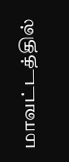மாவட்டத்தில்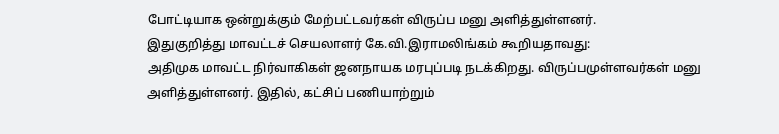போட்டியாக ஒன்றுக்கும் மேற்பட்டவர்கள் விருப்ப மனு அளித்துள்ளனர்.
இதுகுறித்து மாவட்டச் செயலாளர் கே.வி.இராமலிங்கம் கூறியதாவது:
அதிமுக மாவட்ட நிர்வாகிகள் ஜனநாயக மரபுப்படி நடக்கிறது. விருப்பமுள்ளவர்கள் மனு அளித்துள்ளனர். இதில், கட்சிப் பணியாற்றும்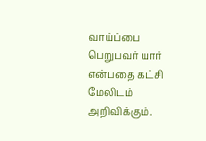வாய்ப்பை பெறுபவர் யார் என்பதை கட்சி மேலிடம் அறிவிக்கும்.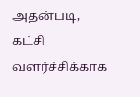அதன்படி, கட்சி வளர்ச்சிக்காக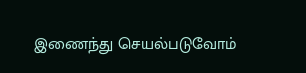இணைந்து செயல்படுவோம்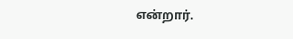என்றார்.